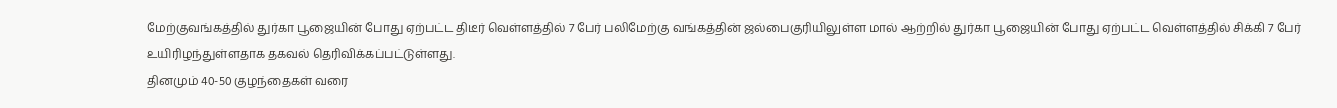மேற்குவங்கத்தில் துர்கா பூஜையின் போது ஏற்பட்ட திடீர் வெள்ளத்தில் 7 பேர் பலிமேற்கு வங்கத்தின் ஜல்பைகுரியிலுள்ள மால் ஆற்றில் துர்கா பூஜையின் போது ஏற்பட்ட வெள்ளத்தில் சிக்கி 7 பேர் உயிரிழந்துள்ளதாக தகவல் தெரிவிக்கப்பட்டுள்ளது.
தினமும் 40-50 குழந்தைகள் வரை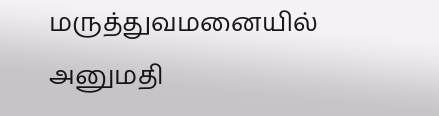மருத்துவமனையில் அனுமதி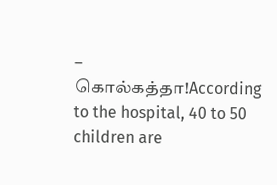– கொல்கத்தா!According to the hospital, 40 to 50 children are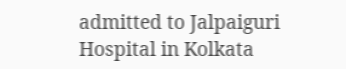admitted to Jalpaiguri Hospital in Kolkata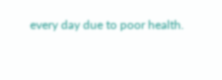every day due to poor health.